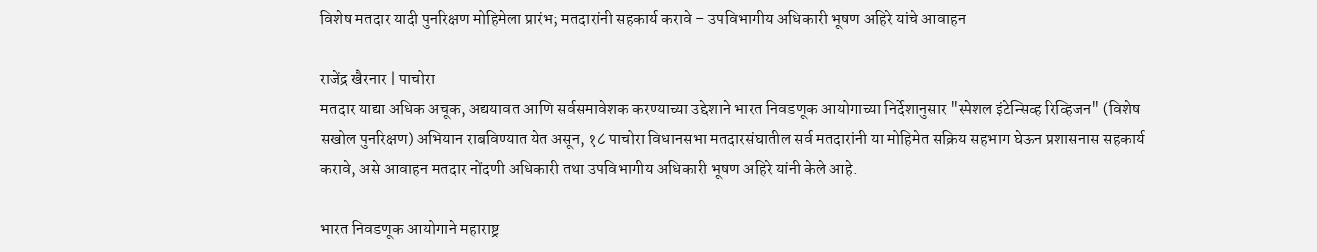विशेष मतदार यादी पुनरिक्षण मोहिमेला प्रारंभ; मतदारांनी सहकार्य करावे – उपविभागीय अधिकारी भूषण अहिरे यांचे आवाहन

राजेंद्र खैरनार | पाचोरा
मतदार याद्या अधिक अचूक, अद्ययावत आणि सर्वसमावेशक करण्याच्या उद्देशाने भारत निवडणूक आयोगाच्या निर्देशानुसार "स्पेशल इंटेन्सिव्ह रिव्हिजन" (विशेष सखोल पुनरिक्षण) अभियान राबविण्यात येत असून, १८ पाचोरा विधानसभा मतदारसंघातील सर्व मतदारांनी या मोहिमेत सक्रिय सहभाग घेऊन प्रशासनास सहकार्य करावे, असे आवाहन मतदार नोंदणी अधिकारी तथा उपविभागीय अधिकारी भूषण अहिरे यांनी केले आहे.

भारत निवडणूक आयोगाने महाराष्ट्र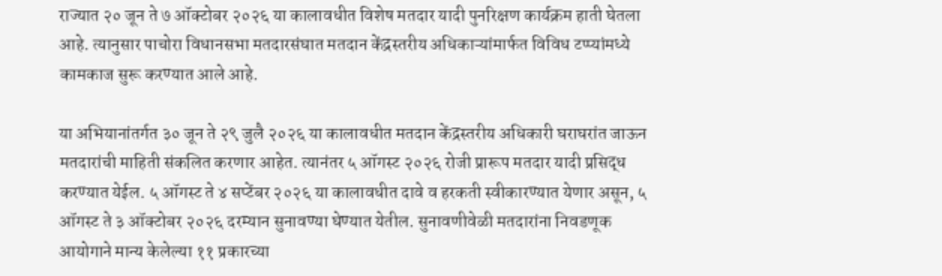राज्यात २० जून ते ७ ऑक्टोबर २०२६ या कालावधीत विशेष मतदार यादी पुनरिक्षण कार्यक्रम हाती घेतला आहे. त्यानुसार पाचोरा विधानसभा मतदारसंघात मतदान केंद्रस्तरीय अधिकाऱ्यांमार्फत विविध टप्प्यांमध्ये कामकाज सुरू करण्यात आले आहे.

या अभियानांतर्गत ३० जून ते २९ जुलै २०२६ या कालावधीत मतदान केंद्रस्तरीय अधिकारी घराघरांत जाऊन मतदारांची माहिती संकलित करणार आहेत. त्यानंतर ५ ऑगस्ट २०२६ रोजी प्रारूप मतदार यादी प्रसिद्ध करण्यात येईल. ५ ऑगस्ट ते ४ सप्टेंबर २०२६ या कालावधीत दावे व हरकती स्वीकारण्यात येणार असून, ५ ऑगस्ट ते ३ ऑक्टोबर २०२६ दरम्यान सुनावण्या घेण्यात येतील. सुनावणीवेळी मतदारांना निवडणूक आयोगाने मान्य केलेल्या ११ प्रकारच्या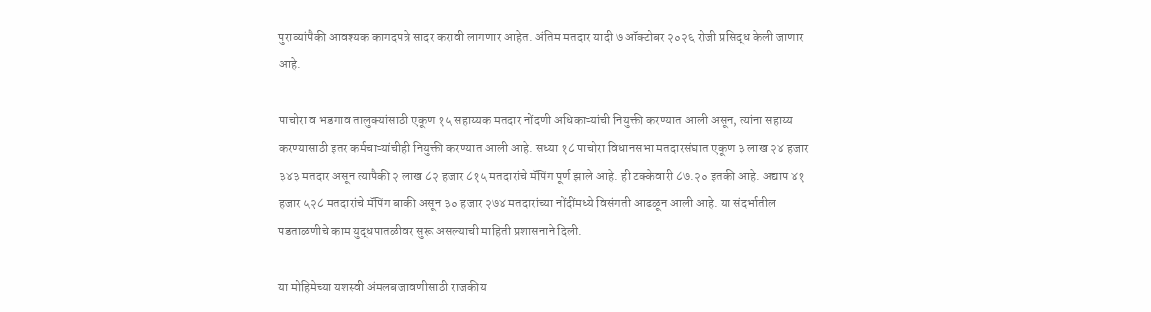पुराव्यांपैकी आवश्यक कागदपत्रे सादर करावी लागणार आहेत. अंतिम मतदार यादी ७ ऑक्टोबर २०२६ रोजी प्रसिद्ध केली जाणार आहे.

पाचोरा व भडगाव तालुक्यांसाठी एकूण १५ सहाय्यक मतदार नोंदणी अधिकाऱ्यांची नियुक्ती करण्यात आली असून, त्यांना सहाय्य करण्यासाठी इतर कर्मचाऱ्यांचीही नियुक्ती करण्यात आली आहे. सध्या १८ पाचोरा विधानसभा मतदारसंघात एकूण ३ लाख २४ हजार ३४३ मतदार असून त्यापैकी २ लाख ८२ हजार ८१५ मतदारांचे मॅपिंग पूर्ण झाले आहे. ही टक्केवारी ८७.२० इतकी आहे. अद्याप ४१ हजार ५२८ मतदारांचे मॅपिंग बाकी असून ३० हजार २७४ मतदारांच्या नोंदींमध्ये विसंगती आढळून आली आहे. या संदर्भातील पडताळणीचे काम युद्धपातळीवर सुरू असल्याची माहिती प्रशासनाने दिली.

या मोहिमेच्या यशस्वी अंमलबजावणीसाठी राजकीय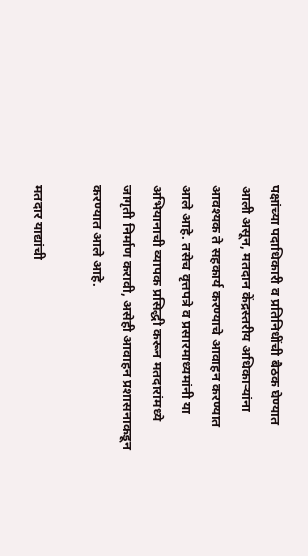पक्षांच्या पदाधिकारी व प्रतिनिधींची बैठक घेण्यात आली असून, मतदान केंद्रस्तरीय अधिकाऱ्यांना आवश्यक ते सहकार्य करण्याचे आवाहन करण्यात आले आहे. तसेच वृत्तपत्रे व प्रसारमाध्यमांनी या अभियानाची व्यापक प्रसिद्धी करून मतदारांमध्ये जागृती निर्माण करावी, असेही आवाहन प्रशासनाकडून करण्यात आले आहे.

मतदार याद्यांची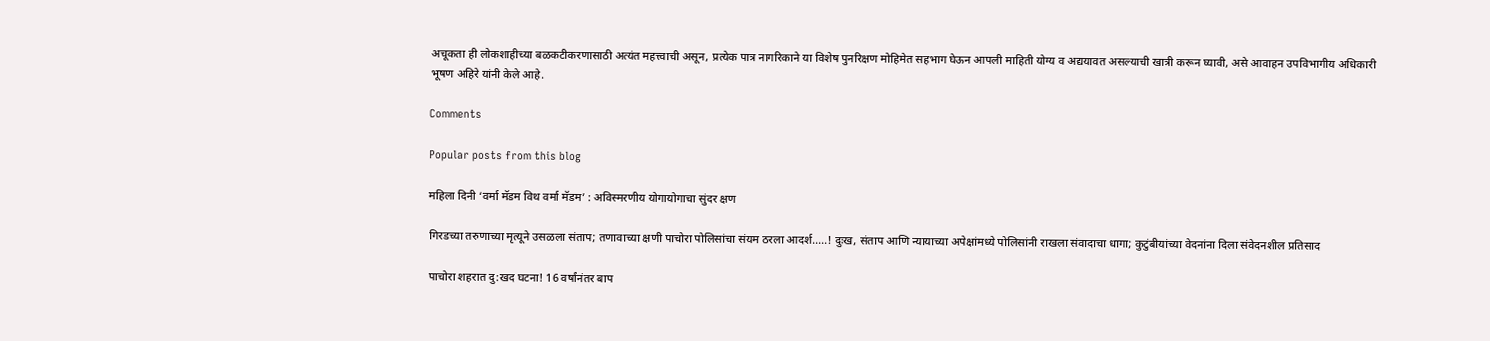अचूकता ही लोकशाहीच्या बळकटीकरणासाठी अत्यंत महत्त्वाची असून, प्रत्येक पात्र नागरिकाने या विशेष पुनरिक्षण मोहिमेत सहभाग घेऊन आपली माहिती योग्य व अद्ययावत असल्याची खात्री करून घ्यावी, असे आवाहन उपविभागीय अधिकारी भूषण अहिरे यांनी केले आहे.

Comments

Popular posts from this blog

महिला दिनी ‘वर्मा मॅडम विथ वर्मा मॅडम’ : अविस्मरणीय योगायोगाचा सुंदर क्षण

गिरडच्या तरुणाच्या मृत्यूने उसळला संताप; तणावाच्या क्षणी पाचोरा पोलिसांचा संयम ठरला आदर्श.....! दुःख, संताप आणि न्यायाच्या अपेक्षांमध्ये पोलिसांनी राखला संवादाचा धागा; कुटुंबीयांच्या वेदनांना दिला संवेदनशील प्रतिसाद

पाचोरा शहरात दु:खद घटना! 16 वर्षांनंतर बाप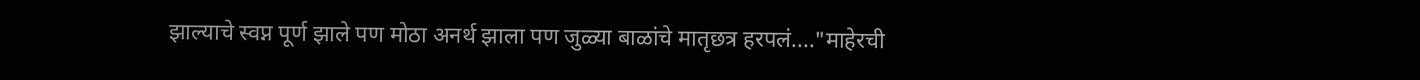झाल्याचे स्वप्न पूर्ण झाले पण मोठा अनर्थ झाला पण जुळ्या बाळांचे मातृछत्र हरपलं...."माहेरची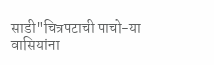साडी"चित्रपटाची पाचो-या वासियांना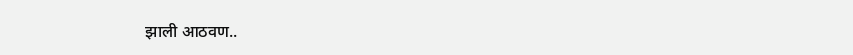झाली आठवण..